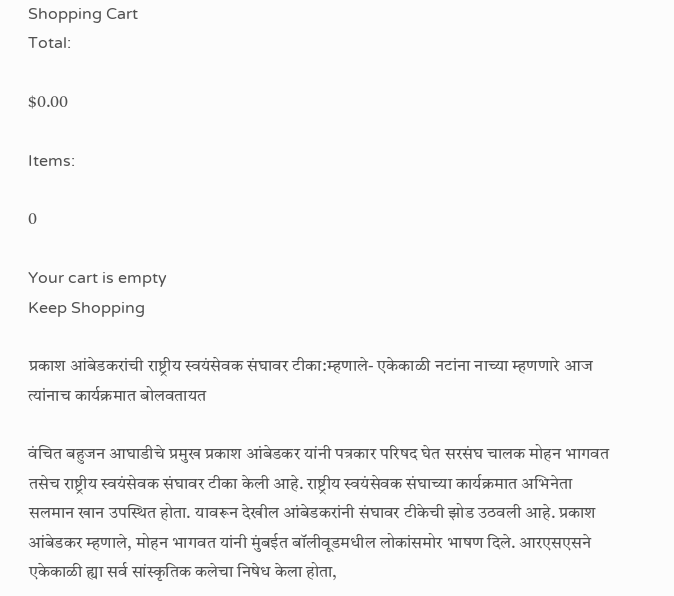Shopping Cart
Total:

$0.00

Items:

0

Your cart is empty
Keep Shopping

प्रकाश आंबेडकरांची राष्ट्रीय स्वयंसेवक संघावर टीका:म्हणाले- एकेकाळी नटांना नाच्या म्हणणारे आज त्यांनाच कार्यक्रमात बोलवतायत

वंचित बहुजन आघाडीचे प्रमुख प्रकाश आंबेडकर यांनी पत्रकार परिषद घेत सरसंघ चालक मोहन भागवत तसेच राष्ट्रीय स्वयंसेवक संघावर टीका केली आहे. राष्ट्रीय स्वयंसेवक संघाच्या कार्यक्रमात अभिनेता सलमान खान उपस्थित होता. यावरून देखील आंबेडकरांनी संघावर टीकेची झोड उठवली आहे. प्रकाश आंबेडकर म्हणाले, मोहन भागवत यांनी मुंबईत बॉलीवूडमधील लोकांसमोर भाषण दिले. आरएसएसने एकेकाळी ह्या सर्व सांस्कृतिक कलेचा निषेध केला होता,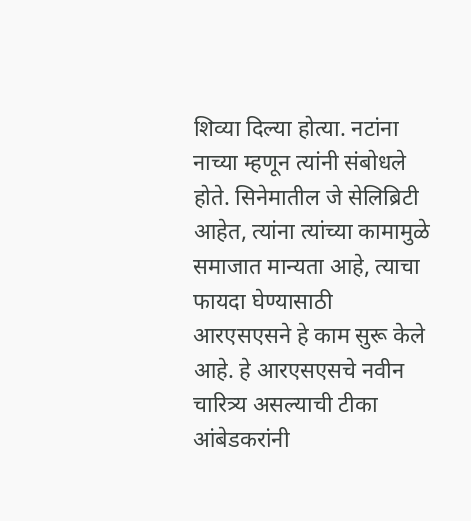शिव्या दिल्या होत्या. नटांना नाच्या म्हणून त्यांनी संबोधले होते. सिनेमातील जे सेलिब्रिटी आहेत, त्यांना त्यांच्या कामामुळे समाजात मान्यता आहे, त्याचा फायदा घेण्यासाठी आरएसएसने हे काम सुरू केले आहे. हे आरएसएसचे नवीन चारित्र्य असल्याची टीका आंबेडकरांनी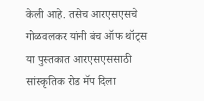केली आहे. तसेच आरएसएसचे गोळवलकर यांनी बंच ऑफ थॉट्स या पुस्तकात आरएसएससाठी सांस्कृतिक रोड मॅप दिला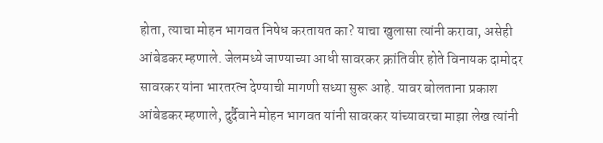होता, त्याचा मोहन भागवत निषेध करतायत का? याचा खुलासा त्यांनी करावा, असेही आंबेडकर म्हणाले. जेलमध्ये जाण्याच्या आधी सावरकर क्रांतिवीर होते विनायक दामोदर सावरकर यांना भारतरत्न देण्याची मागणी सध्या सुरू आहे. यावर बोलताना प्रकाश आंबेडकर म्हणाले, दुर्दैवाने मोहन भागवत यांनी सावरकर यांच्यावरचा माझा लेख त्यांनी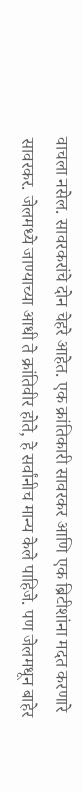वाचला नसेल. सावरकरांचे दोन चेहरे आहेत. एक क्रांतिकारी सावरकर आणि एक ब्रिटीशांना मदत करणारे सावरकर. जेलमध्ये जाण्याच्या आधी ते क्रांतिवीर होते, हे सर्वांनीच मान्य केले पाहिजे. पण जेलमधून बाहेर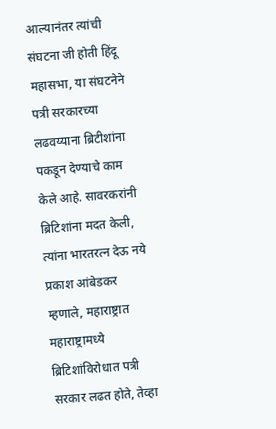आल्यानंतर त्यांची संघटना जी होती हिंदू महासभा, या संघटनेने पत्री सरकारच्या लढवय्याना ब्रिटीशांना पकडून देण्याचे काम केले आहे. सावरकरांनी ब्रिटिशांना मदत केली, त्यांना भारतरत्न देऊ नये प्रकाश आंबेडकर म्हणाले, महाराष्ट्रात महाराष्ट्रामध्ये ब्रिटिशांविरोधात पत्री सरकार लढत होते, तेव्हा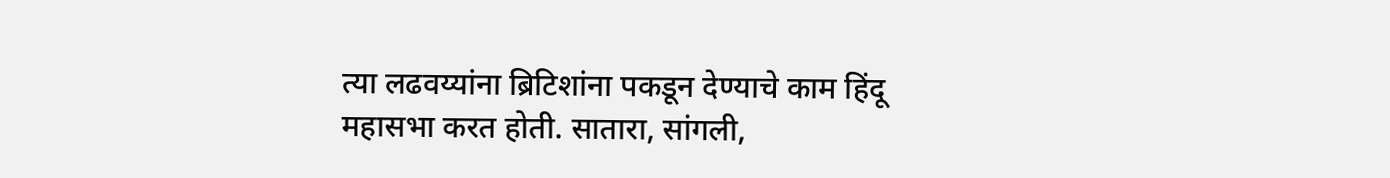त्या लढवय्यांना ब्रिटिशांना पकडून देण्याचे काम हिंदू महासभा करत होती. सातारा, सांगली,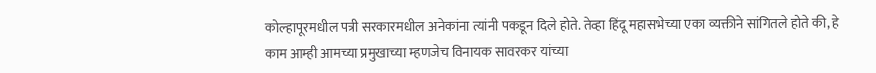कोल्हापूरमधील पत्री सरकारमधील अनेकांना त्यांनी पकडून दिले होते. तेव्हा हिंदू महासभेच्या एका व्यक्तीने सांगितले होते की, हे काम आम्ही आमच्या प्रमुखाच्या म्हणजेच विनायक सावरकर यांच्या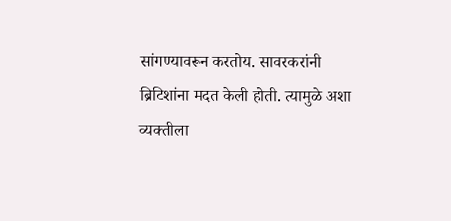सांगण्यावरून करतोय. सावरकरांनी ब्रिटिशांना मदत केली होती. त्यामुळे अशा व्यक्तीला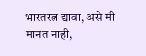भारतरत्न द्यावा, असे मी मानत नाही,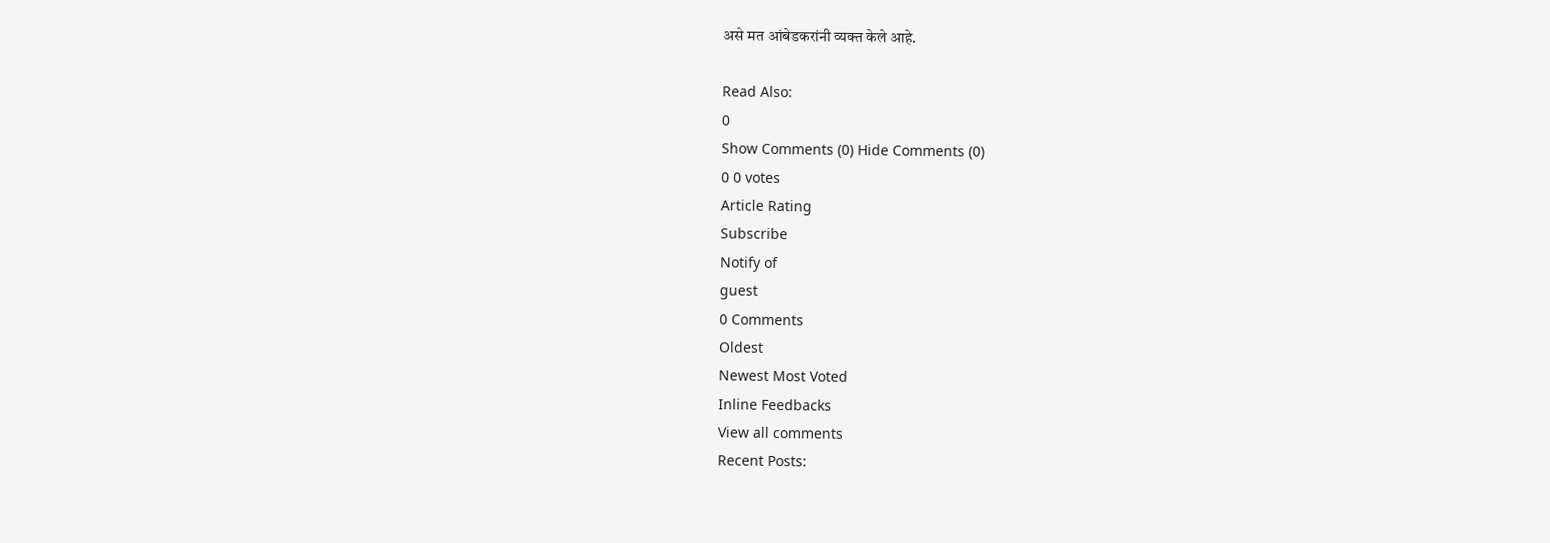असे मत आंबेडकरांनी व्यक्त केले आहे.

Read Also:
0
Show Comments (0) Hide Comments (0)
0 0 votes
Article Rating
Subscribe
Notify of
guest
0 Comments
Oldest
Newest Most Voted
Inline Feedbacks
View all comments
Recent Posts: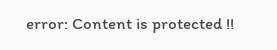error: Content is protected !!